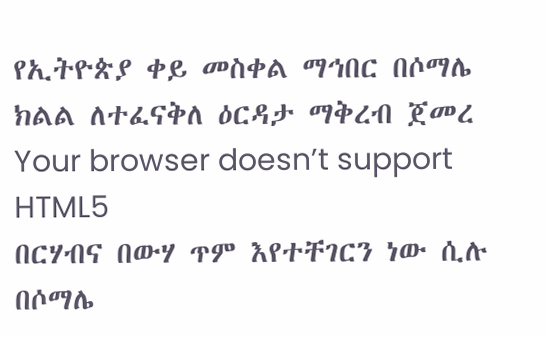የኢትዮጵያ ቀይ መስቀል ማኅበር በሶማሌ ክልል ለተፈናቅለ ዕርዳታ ማቅረብ ጀመረ
Your browser doesn’t support HTML5
በርሃብና በውሃ ጥም እየተቸገርን ነው ሲሉ በሶማሌ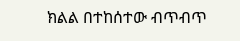ክልል በተከሰተው ብጥብጥ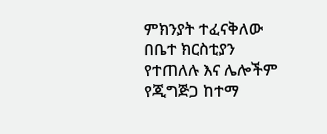ምክንያት ተፈናቅለው በቤተ ክርስቲያን የተጠለሉ እና ሌሎችም የጂግጅጋ ከተማ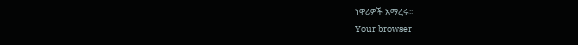ነዋሪዎች አማረሩ፡፡
Your browser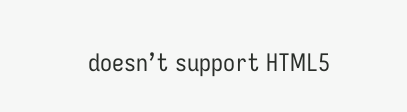doesn’t support HTML5